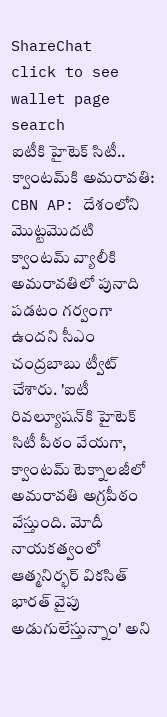ShareChat
click to see wallet page
search
ఐటీకి హైటెక్ సిటీ.. క్వాంటమ్‌కి అమరావతి: CBN AP: దేశంలోని మొట్టమొదటి క్వాంటమ్ వ్యాలీకి అమరావతిలో పునాది పడటం గర్వంగా ఉందని సీఎం చంద్రబాబు ట్వీట్ చేశారు. 'ఐటీ రివల్యూషన్‌కి హైటెక్ సిటీ పీఠం వేయగా, క్వాంటమ్ టెక్నాలజీలో అమరావతి అగ్రపీఠం వేస్తుంది. మోదీ నాయకత్వంలో ఆత్మనిర్భర్ వికసిత్ భారత్ వైపు అడుగులేస్తున్నాం' అని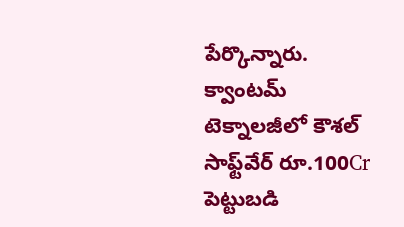పేర్కొన్నారు. క్వాంటమ్ టెక్నాలజీలో కౌశల్ సాఫ్ట్‌వేర్ రూ.100Cr పెట్టుబడి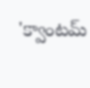'క్వాంటమ్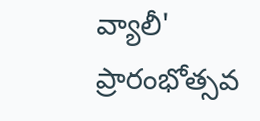వ్యాలీ' ప్రారంభోత్సవ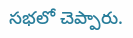సభలో చెప్పారు.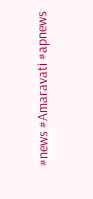#news #Amaravati #apnews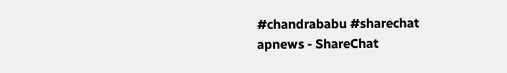#chandrababu #sharechat
apnews - ShareChat